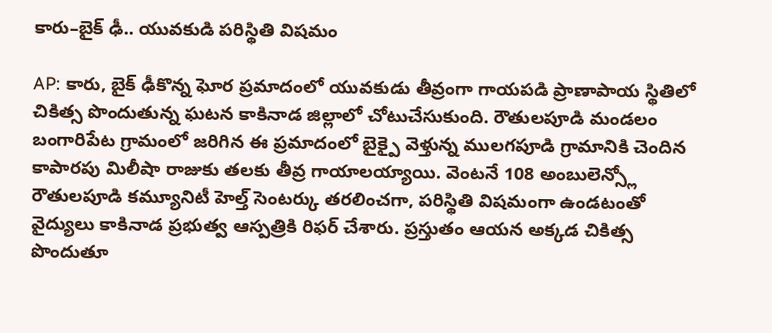కారు–బైక్ ఢీ.. యువకుడి పరిస్థితి విషమం

AP: కారు, బైక్ ఢీకొన్న ఘోర ప్రమాదంలో యువకుడు తీవ్రంగా గాయపడి ప్రాణాపాయ స్థితిలో చికిత్స పొందుతున్న ఘటన కాకినాడ జిల్లాలో చోటుచేసుకుంది. రౌతులపూడి మండలం బంగారిపేట గ్రామంలో జరిగిన ఈ ప్రమాదంలో బైక్పై వెళ్తున్న ములగపూడి గ్రామానికి చెందిన కాపారపు మిలీషా రాజుకు తలకు తీవ్ర గాయాలయ్యాయి. వెంటనే 108 అంబులెన్స్లో రౌతులపూడి కమ్యూనిటీ హెల్త్ సెంటర్కు తరలించగా, పరిస్థితి విషమంగా ఉండటంతో వైద్యులు కాకినాడ ప్రభుత్వ ఆస్పత్రికి రిఫర్ చేశారు. ప్రస్తుతం ఆయన అక్కడ చికిత్స పొందుతూ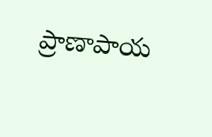ప్రాణాపాయ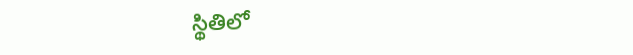స్థితిలో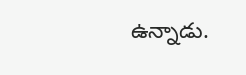ఉన్నాడు.